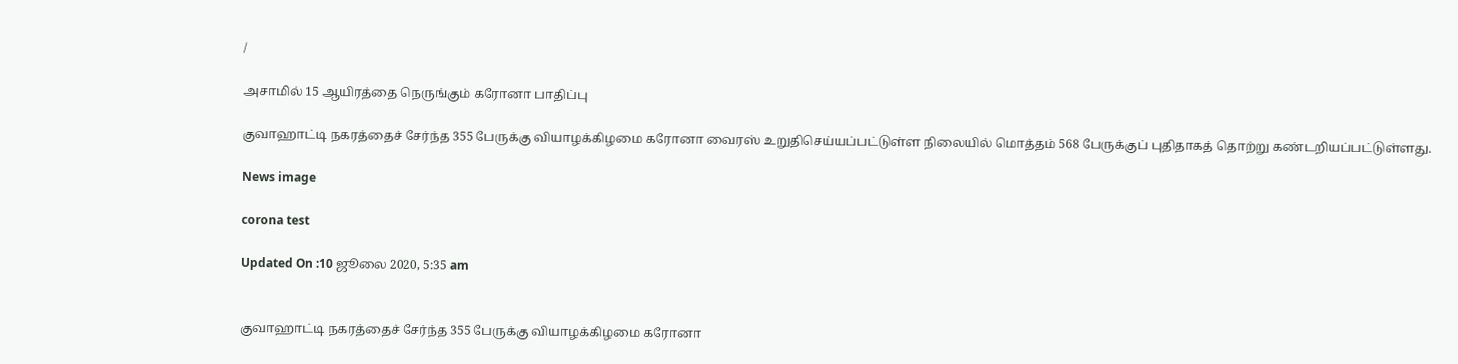/

அசாமில் 15 ஆயிரத்தை நெருங்கும் கரோனா பாதிப்பு

குவாஹாட்டி நகரத்தைச் சேர்ந்த 355 பேருக்கு வியாழக்கிழமை கரோனா வைரஸ் உறுதிசெய்யப்பட்டுள்ள நிலையில் மொத்தம் 568 பேருக்குப் புதிதாகத் தொற்று கண்டறியப்பட்டுள்ளது.

News image

corona test

Updated On :10 ஜூலை 2020, 5:35 am


குவாஹாட்டி நகரத்தைச் சேர்ந்த 355 பேருக்கு வியாழக்கிழமை கரோனா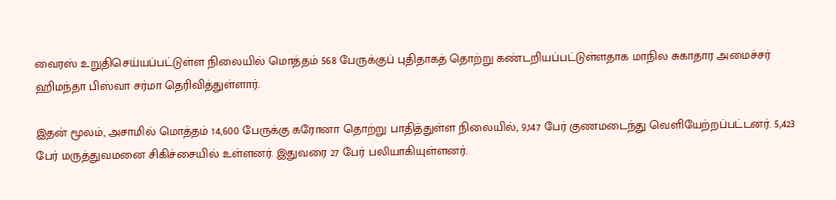வைரஸ் உறுதிசெய்யப்பட்டுள்ள நிலையில் மொத்தம் 568 பேருக்குப் புதிதாகத் தொற்று கண்டறியப்பட்டுள்ளதாக மாநில சுகாதார அமைச்சர் ஹிமந்தா பிஸ்வா சர்மா தெரிவித்துள்ளார்.

இதன் மூலம், அசாமில் மொத்தம் 14,600 பேருக்கு கரோனா தொற்று பாதித்துள்ள நிலையில், 9,147 பேர் குணமடைந்து வெளியேற்றப்பட்டனர். 5,423 பேர் மருத்துவமனை சிகிச்சையில் உள்ளனர். இதுவரை 27 பேர் பலியாகியுள்ளனர்.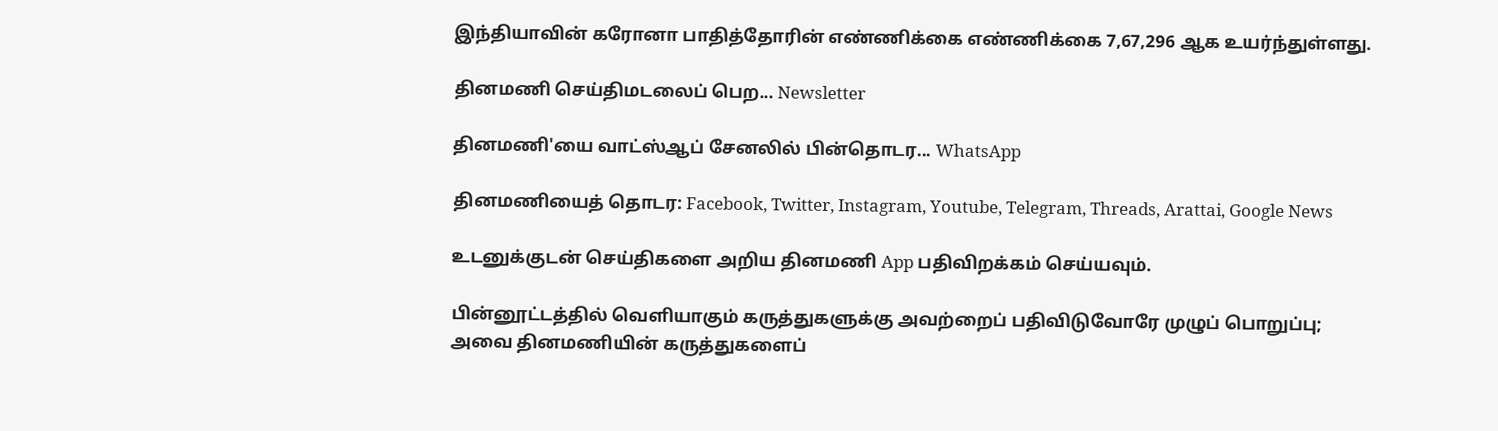இந்தியாவின் கரோனா பாதித்தோரின் எண்ணிக்கை எண்ணிக்கை 7,67,296 ஆக உயர்ந்துள்ளது.

தினமணி செய்திமடலைப் பெற... Newsletter

தினமணி'யை வாட்ஸ்ஆப் சேனலில் பின்தொடர... WhatsApp

தினமணியைத் தொடர: Facebook, Twitter, Instagram, Youtube, Telegram, Threads, Arattai, Google News

உடனுக்குடன் செய்திகளை அறிய தினமணி App பதிவிறக்கம் செய்யவும்.

பின்னூட்டத்தில் வெளியாகும் கருத்துகளுக்கு அவற்றைப் பதிவிடுவோரே முழுப் பொறுப்பு; அவை தினமணியின் கருத்துகளைப்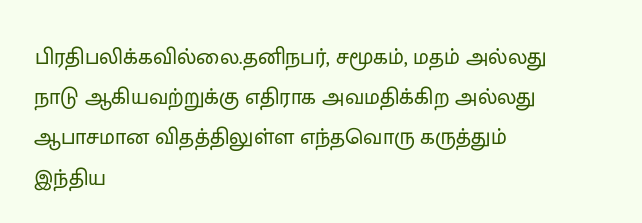பிரதிபலிக்கவில்லை.தனிநபர், சமூகம், மதம் அல்லது நாடு ஆகியவற்றுக்கு எதிராக அவமதிக்கிற அல்லது ஆபாசமான விதத்திலுள்ள எந்தவொரு கருத்தும் இந்திய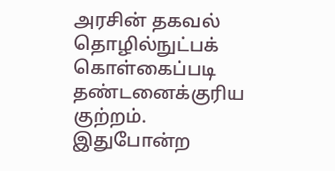அரசின் தகவல் தொழில்நுட்பக் கொள்கைப்படி தண்டனைக்குரிய குற்றம். இதுபோன்ற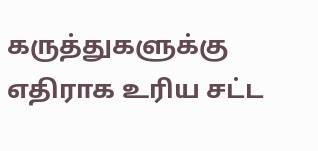கருத்துகளுக்கு எதிராக உரிய சட்ட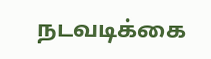நடவடிக்கை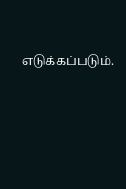எடுக்கப்படும்.